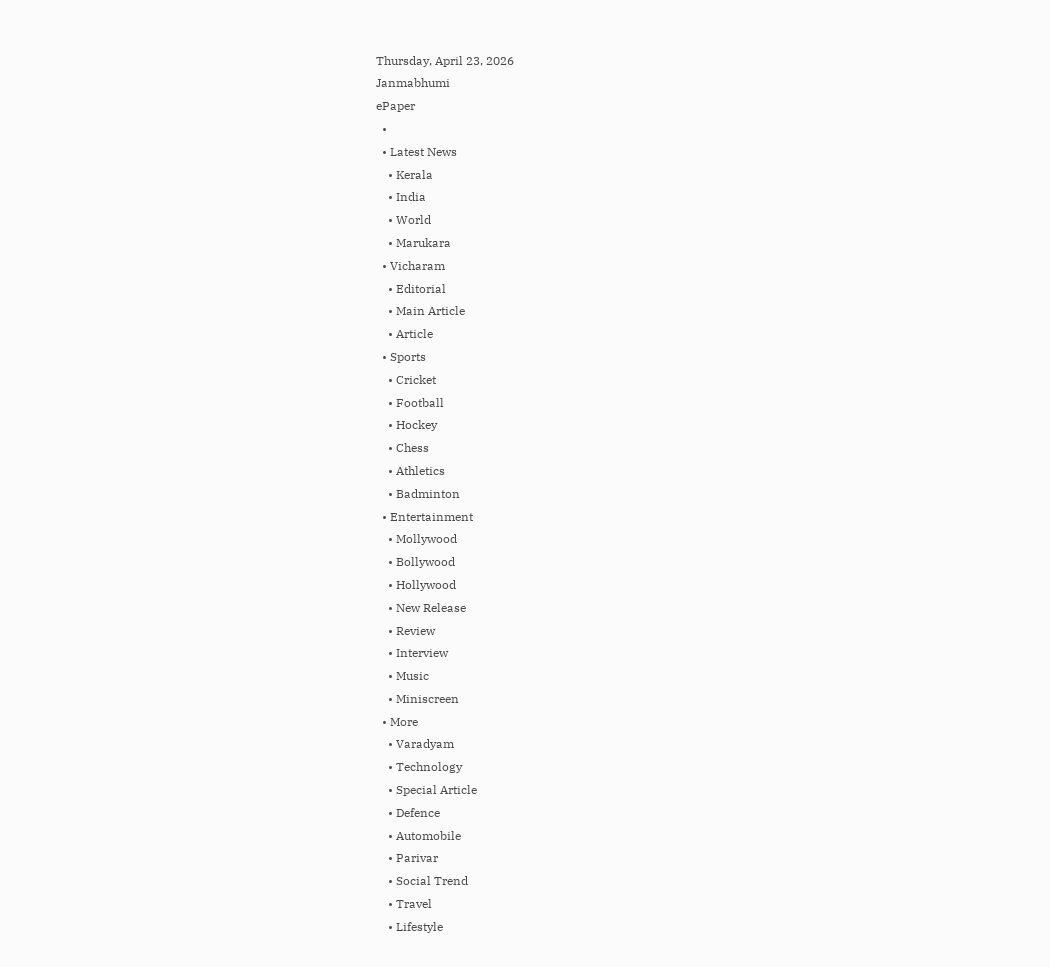Thursday, April 23, 2026
Janmabhumi
ePaper
  •
  • Latest News
    • Kerala
    • India
    • World
    • Marukara
  • Vicharam
    • Editorial
    • Main Article
    • Article
  • Sports
    • Cricket
    • Football
    • Hockey
    • Chess
    • Athletics
    • Badminton
  • Entertainment
    • Mollywood
    • Bollywood
    • Hollywood
    • New Release
    • Review
    • Interview
    • Music
    • Miniscreen
  • More
    • Varadyam
    • Technology
    • Special Article
    • Defence
    • Automobile
    • Parivar
    • Social Trend
    • Travel
    • Lifestyle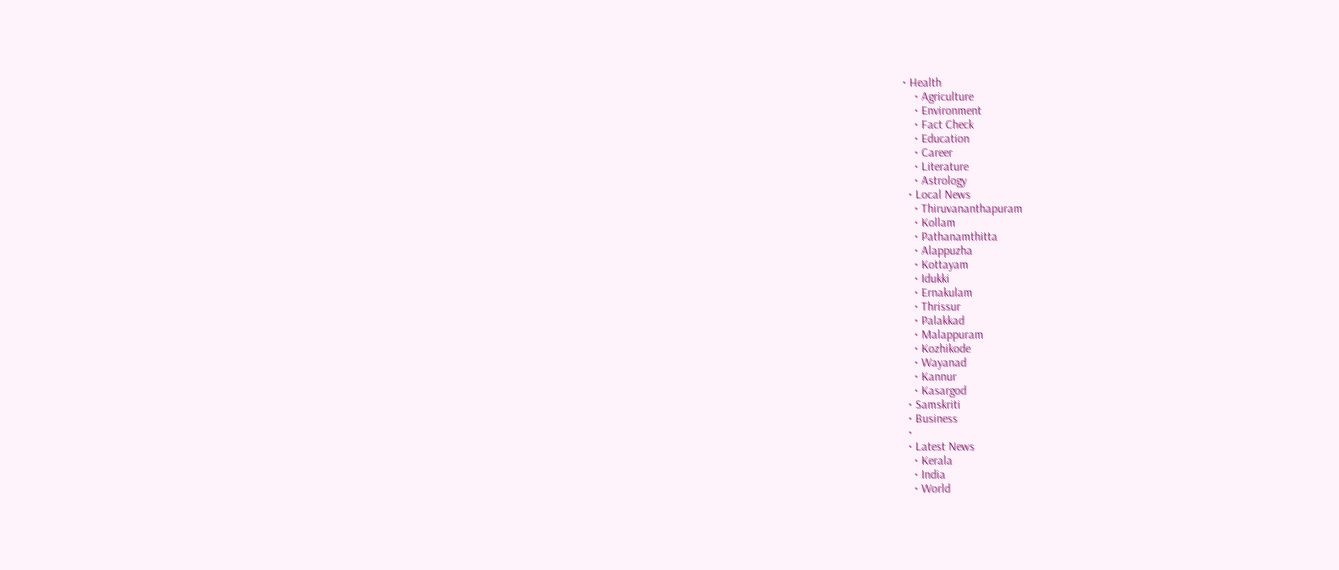• Health
    • Agriculture
    • Environment
    • Fact Check
    • Education
    • Career
    • Literature
    • Astrology
  • Local News
    • Thiruvananthapuram
    • Kollam
    • Pathanamthitta
    • Alappuzha
    • Kottayam
    • Idukki
    • Ernakulam
    • Thrissur
    • Palakkad
    • Malappuram
    • Kozhikode
    • Wayanad
    • Kannur
    • Kasargod
  • Samskriti
  • Business
  •
  • Latest News
    • Kerala
    • India
    • World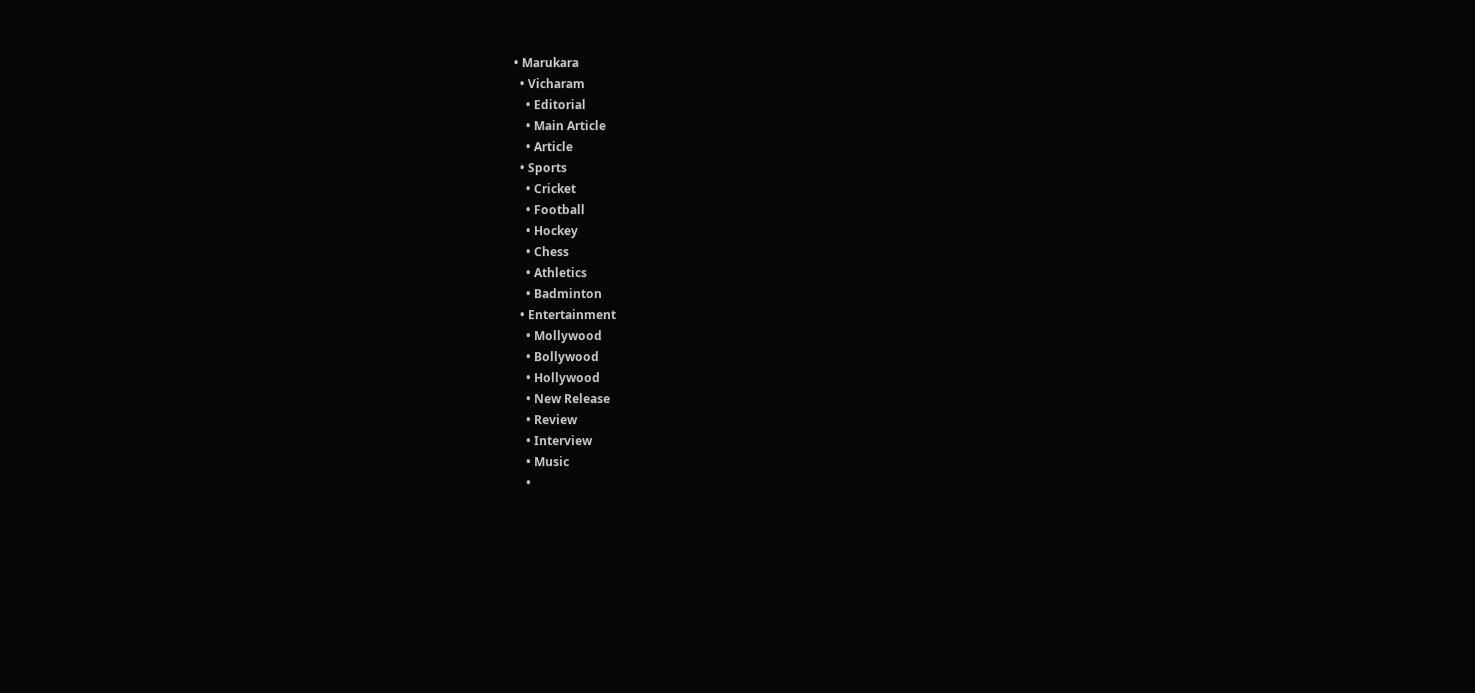• Marukara
  • Vicharam
    • Editorial
    • Main Article
    • Article
  • Sports
    • Cricket
    • Football
    • Hockey
    • Chess
    • Athletics
    • Badminton
  • Entertainment
    • Mollywood
    • Bollywood
    • Hollywood
    • New Release
    • Review
    • Interview
    • Music
    •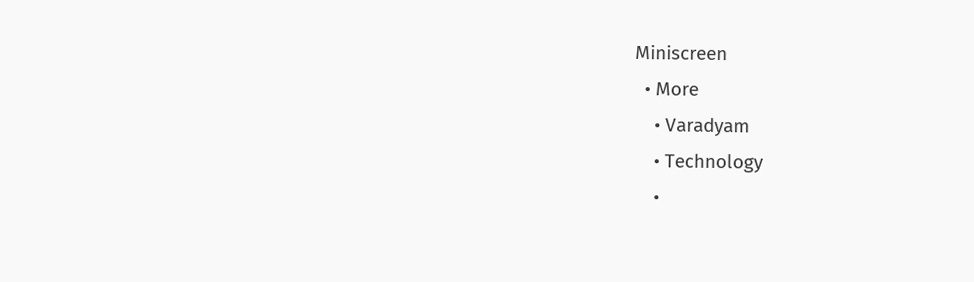Miniscreen
  • More
    • Varadyam
    • Technology
    •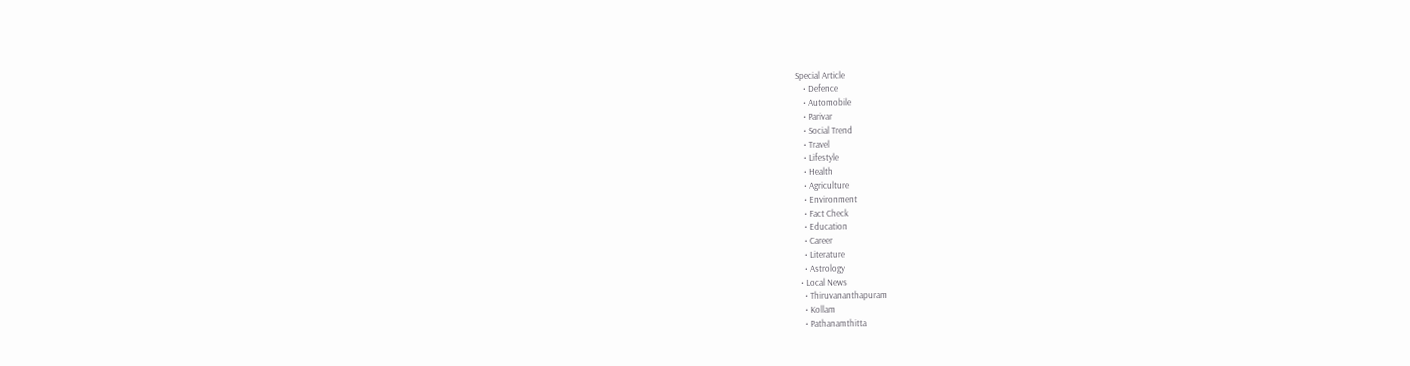Special Article
    • Defence
    • Automobile
    • Parivar
    • Social Trend
    • Travel
    • Lifestyle
    • Health
    • Agriculture
    • Environment
    • Fact Check
    • Education
    • Career
    • Literature
    • Astrology
  • Local News
    • Thiruvananthapuram
    • Kollam
    • Pathanamthitta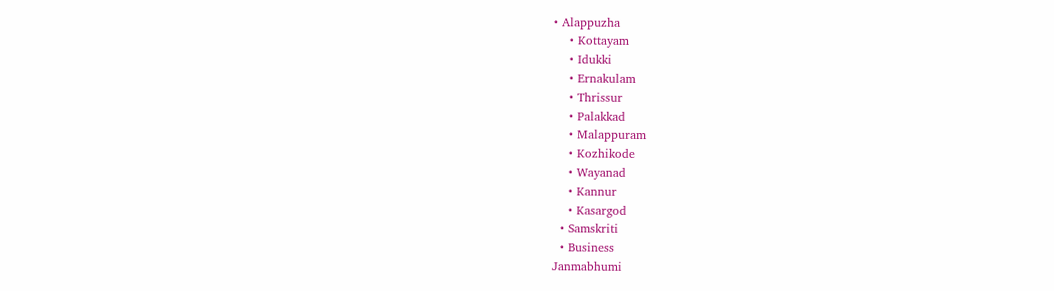• Alappuzha
    • Kottayam
    • Idukki
    • Ernakulam
    • Thrissur
    • Palakkad
    • Malappuram
    • Kozhikode
    • Wayanad
    • Kannur
    • Kasargod
  • Samskriti
  • Business
Janmabhumi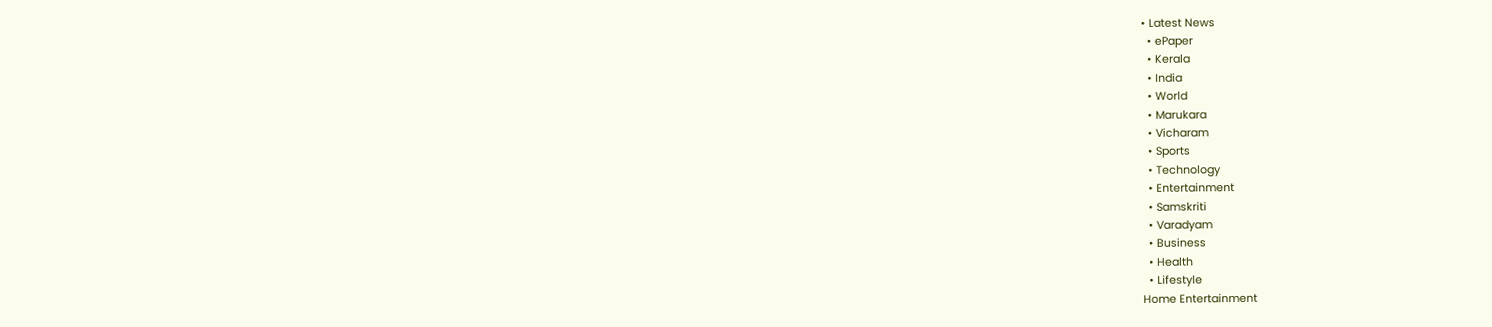• Latest News
  • ePaper
  • Kerala
  • India
  • World
  • Marukara
  • Vicharam
  • Sports
  • Technology
  • Entertainment
  • Samskriti
  • Varadyam
  • Business
  • Health
  • Lifestyle
Home Entertainment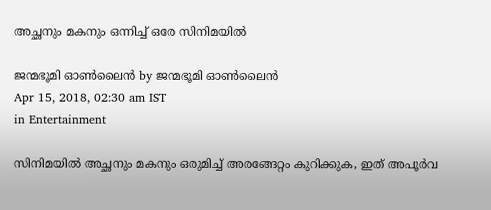അച്ഛനും മകനും ഒന്നിച്ച് ഒരേ സിനിമയിൽ

ജന്മഭൂമി ഓണ്‍ലൈന്‍ by ജന്മഭൂമി ഓണ്‍ലൈന്‍
Apr 15, 2018, 02:30 am IST
in Entertainment

സിനിമയില്‍ അച്ഛനും മകനും ഒരുമിച്ച് അരങ്ങേറ്റം കുറിക്കുക, ഇത് അപൂര്‍വ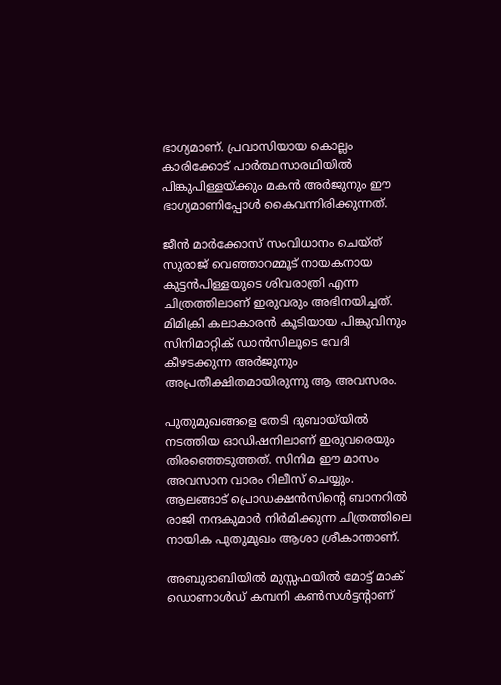ഭാഗ്യമാണ്. പ്രവാസിയായ കൊല്ലം കാരിക്കോട് പാര്‍ത്ഥസാരഥിയില്‍ പിങ്കുപിള്ളയ്‌ക്കും മകന്‍ അര്‍ജുനും ഈ ഭാഗ്യമാണിപ്പോള്‍ കൈവന്നിരിക്കുന്നത്.

ജീന്‍ മാര്‍ക്കോസ് സംവിധാനം ചെയ്ത് സുരാജ് വെഞ്ഞാറമ്മൂട് നായകനായ കുട്ടന്‍പിള്ളയുടെ ശിവരാത്രി എന്ന ചിത്രത്തിലാണ് ഇരുവരും അഭിനയിച്ചത്. മിമിക്രി കലാകാരന്‍ കൂടിയായ പിങ്കുവിനും സിനിമാറ്റിക് ഡാന്‍സിലൂടെ വേദി കീഴടക്കുന്ന അര്‍ജുനും അപ്രതീക്ഷിതമായിരുന്നു ആ അവസരം.

പുതുമുഖങ്ങളെ തേടി ദുബായ്‌യില്‍ നടത്തിയ ഓഡിഷനിലാണ് ഇരുവരെയും തിരഞ്ഞെടുത്തത്. സിനിമ ഈ മാസം അവസാന വാരം റിലീസ് ചെയ്യും. ആലങ്ങാട് പ്രൊഡക്ഷന്‍സിന്റെ ബാനറില്‍ രാജി നന്ദകുമാര്‍ നിര്‍മിക്കുന്ന ചിത്രത്തിലെ നായിക പുതുമുഖം ആശാ ശ്രീകാന്താണ്.

അബുദാബിയില്‍ മുസ്സഫയില്‍ മോട്ട് മാക് ഡൊണാള്‍ഡ് കമ്പനി കണ്‍സള്‍ട്ടന്റാണ്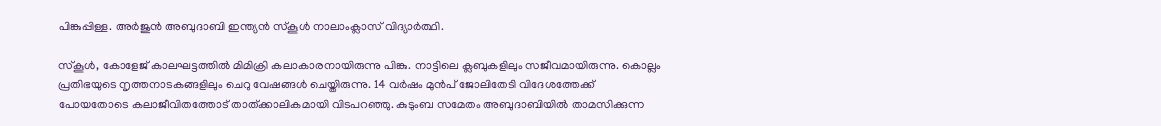പിങ്കുപ്പിള്ള. അര്‍ജുന്‍ അബുദാബി ഇന്ത്യന്‍ സ്‌കൂള്‍ നാലാംക്ലാസ് വിദ്യാര്‍ത്ഥി.

സ്‌കൂള്‍, കോളേജ് കാലഘട്ടത്തില്‍ മിമിക്രി കലാകാരനായിരുന്നു പിങ്കു. നാട്ടിലെ ക്ലബുകളിലും സജീവമായിരുന്നു. കൊല്ലം പ്രതിഭയുടെ നൃത്തനാടകങ്ങളിലും ചെറു വേഷങ്ങള്‍ ചെയ്തിരുന്നു. 14 വര്‍ഷം മുന്‍പ് ജോലിതേടി വിദേശത്തേക്ക് പോയതോടെ കലാജീവിതത്തോട് താത്ക്കാലികമായി വിടപറഞ്ഞു. കുടുംബ സമേതം അബുദാബിയില്‍ താമസിക്കുന്ന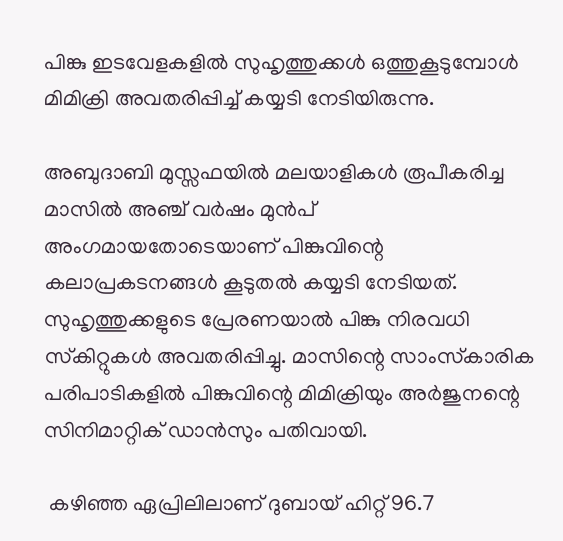പിങ്കു ഇടവേളകളില്‍ സുഹൃത്തുക്കള്‍ ഒത്തുകൂടുമ്പോള്‍ മിമിക്രി അവതരിപ്പിച്ച് കയ്യടി നേടിയിരുന്നു.

അബുദാബി മുസ്സഫയില്‍ മലയാളികള്‍ രൂപീകരിച്ച മാസില്‍ അഞ്ച് വര്‍ഷം മുന്‍പ് അംഗമായതോടെയാണ് പിങ്കുവിന്റെ കലാപ്രകടനങ്ങള്‍ കൂടുതല്‍ കയ്യടി നേടിയത്. സുഹൃത്തുക്കളുടെ പ്രേരണയാല്‍ പിങ്കു നിരവധി സ്‌കിറ്റുകള്‍ അവതരിപ്പിച്ചു. മാസിന്റെ സാംസ്‌കാരിക പരിപാടികളില്‍ പിങ്കുവിന്റെ മിമിക്രിയും അര്‍ജുനന്റെ സിനിമാറ്റിക് ഡാന്‍സും പതിവായി.

 കഴിഞ്ഞ ഏപ്രിലിലാണ് ദുബായ് ഹിറ്റ് 96.7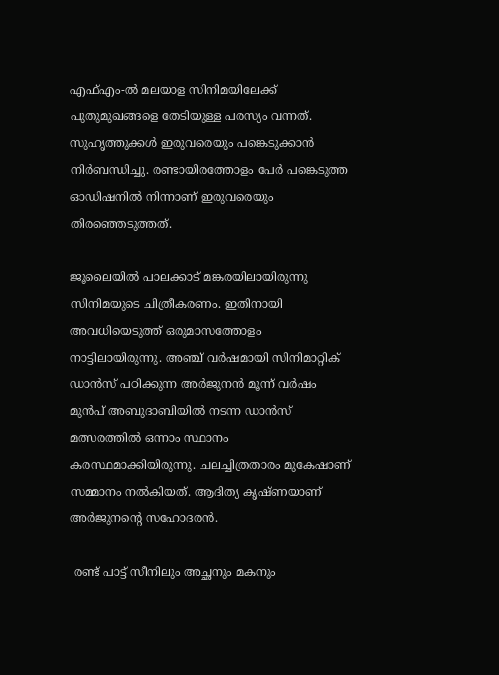എഫ്എം-ല്‍ മലയാള സിനിമയിലേക്ക് പുതുമുഖങ്ങളെ തേടിയുള്ള പരസ്യം വന്നത്. സുഹൃത്തുക്കള്‍ ഇരുവരെയും പങ്കെടുക്കാന്‍ നിര്‍ബന്ധിച്ചു. രണ്ടായിരത്തോളം പേര്‍ പങ്കെടുത്ത ഓഡിഷനില്‍ നിന്നാണ് ഇരുവരെയും തിരഞ്ഞെടുത്തത്.

ജൂലൈയില്‍ പാലക്കാട് മങ്കരയിലായിരുന്നു സിനിമയുടെ ചിത്രീകരണം. ഇതിനായി അവധിയെടുത്ത് ഒരുമാസത്തോളം നാട്ടിലായിരുന്നു. അഞ്ച് വര്‍ഷമായി സിനിമാറ്റിക് ഡാന്‍സ് പഠിക്കുന്ന അര്‍ജുനന്‍ മൂന്ന് വര്‍ഷം മുന്‍പ് അബുദാബിയില്‍ നടന്ന ഡാന്‍സ് മത്സരത്തില്‍ ഒന്നാം സ്ഥാനം കരസ്ഥമാക്കിയിരുന്നു. ചലച്ചിത്രതാരം മുകേഷാണ്  സമ്മാനം നല്‍കിയത്. ആദിത്യ കൃഷ്ണയാണ് അര്‍ജുനന്റെ സഹോദരന്‍.

 രണ്ട് പാട്ട് സീനിലും അച്ഛനും മകനും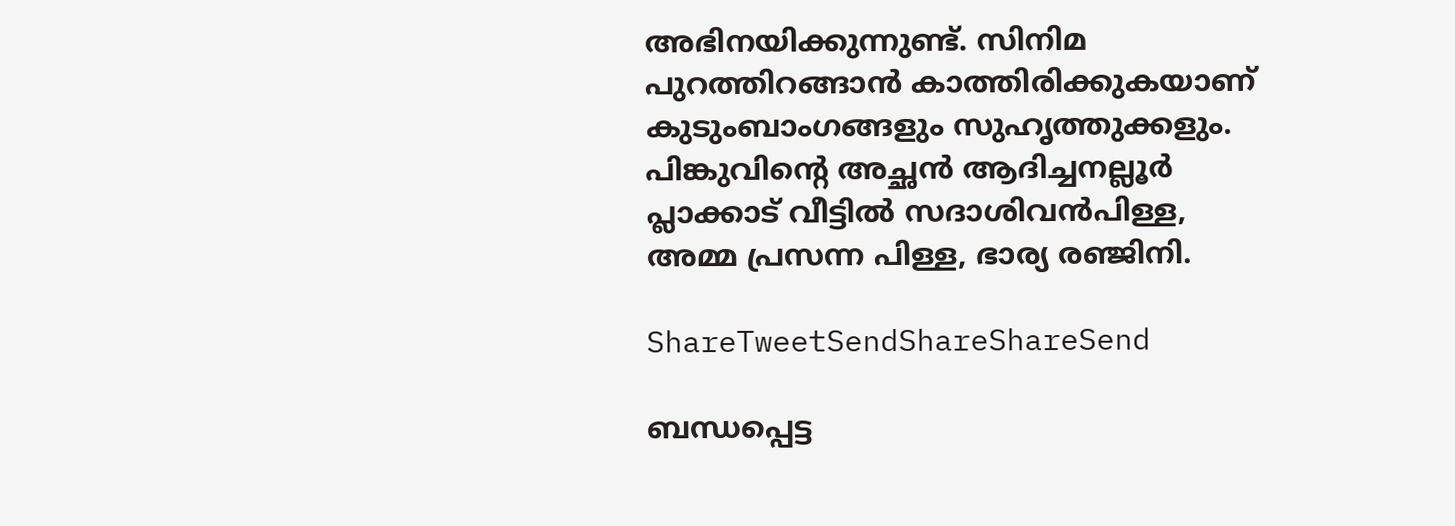അഭിനയിക്കുന്നുണ്ട്. സിനിമ പുറത്തിറങ്ങാന്‍ കാത്തിരിക്കുകയാണ് കുടുംബാംഗങ്ങളും സുഹൃത്തുക്കളും. പിങ്കുവിന്റെ അച്ഛന്‍ ആദിച്ചനല്ലൂര്‍ പ്ലാക്കാട് വീട്ടില്‍ സദാശിവന്‍പിള്ള, അമ്മ പ്രസന്ന പിള്ള, ഭാര്യ രഞ്ജിനി.

ShareTweetSendShareShareSend

ബന്ധപ്പെട്ട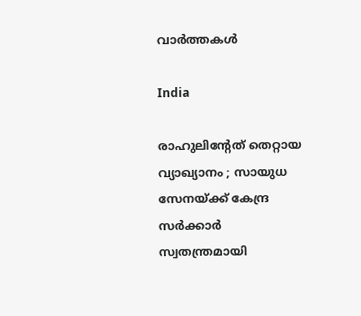വാര്‍ത്തകള്‍

India

രാഹുലിന്റേത് തെറ്റായ വ്യാഖ്യാനം ; സായുധ സേനയ്‌ക്ക് കേന്ദ്ര സർക്കാർ സ്വതന്ത്രമായി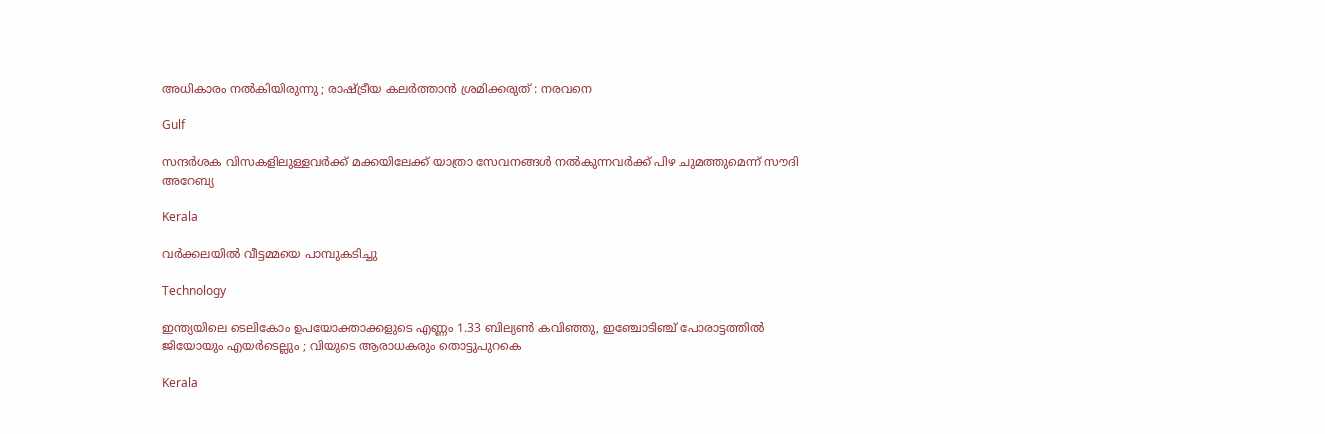അധികാരം നൽകിയിരുന്നു ; രാഷ്‌ട്രീയ കലർത്താൻ ശ്രമിക്കരുത് : നരവനെ

Gulf

സന്ദർശക വിസകളിലുള്ളവർക്ക് മക്കയിലേക്ക് യാത്രാ സേവനങ്ങൾ നൽകുന്നവർക്ക് പിഴ ചുമത്തുമെന്ന് സൗദി അറേബ്യ

Kerala

വര്‍ക്കലയില്‍ വീട്ടമ്മയെ പാമ്പുകടിച്ചു

Technology

ഇന്ത്യയിലെ ടെലികോം ഉപയോക്താക്കളുടെ എണ്ണം 1.33 ബില്യൺ കവിഞ്ഞു, ഇഞ്ചോടിഞ്ച് പോരാട്ടത്തിൽ ജിയോയും എയർടെല്ലും ; വിയുടെ ആരാധകരും തൊട്ടുപുറകെ

Kerala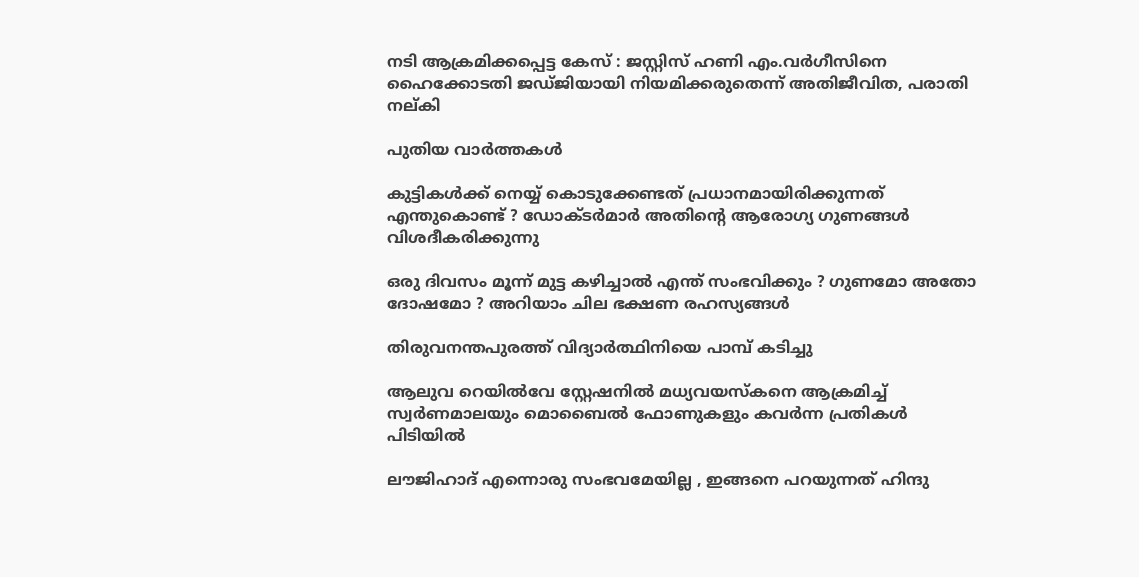നടി ആക്രമിക്കപ്പെട്ട കേസ് : ജസ്റ്റിസ് ഹണി എം.വര്‍ഗീസിനെ ഹൈക്കോടതി ജഡ്ജിയായി നിയമിക്കരുതെന്ന് അതിജീവിത, പരാതി നല്കി

പുതിയ വാര്‍ത്തകള്‍

കുട്ടികൾക്ക് നെയ്യ് കൊടുക്കേണ്ടത് പ്രധാനമായിരിക്കുന്നത് എന്തുകൊണ്ട് ? ഡോക്ടർമാർ അതിന്റെ ആരോഗ്യ ഗുണങ്ങൾ വിശദീകരിക്കുന്നു

ഒരു ദിവസം മൂന്ന് മുട്ട കഴിച്ചാൽ എന്ത് സംഭവിക്കും ? ഗുണമോ അതോ ദോഷമോ ? അറിയാം ചില ഭക്ഷണ രഹസ്യങ്ങൾ

തിരുവനന്തപുരത്ത് വിദ്യാര്‍ത്ഥിനിയെ പാമ്പ് കടിച്ചു

ആലുവ റെയില്‍വേ സ്റ്റേഷനില്‍ മധ്യവയസ്‌കനെ ആക്രമിച്ച് സ്വര്‍ണമാലയും മൊബൈല്‍ ഫോണുകളും കവര്‍ന്ന പ്രതികള്‍ പിടിയില്‍

ലൗജിഹാദ് എന്നൊരു സംഭവമേയില്ല , ഇങ്ങനെ പറയുന്നത് ഹിന്ദു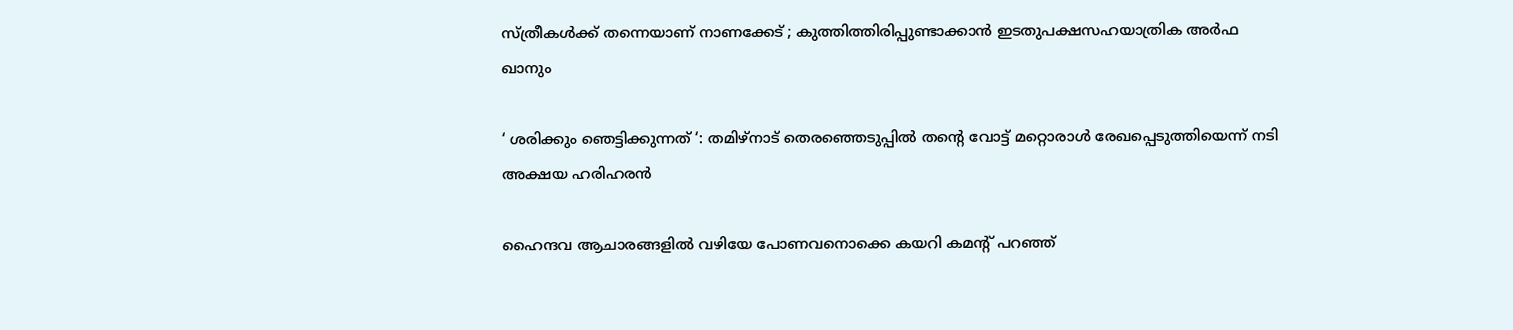സ്ത്രീകൾക്ക് തന്നെയാണ് നാണക്കേട് ; കുത്തിത്തിരിപ്പുണ്ടാക്കാൻ ഇടതുപക്ഷസഹയാത്രിക അർഫ ഖാനും

‘ ശരിക്കും ഞെട്ടിക്കുന്നത് ‘: തമിഴ്‌നാട് തെരഞ്ഞെടുപ്പിൽ തന്റെ വോട്ട് മറ്റൊരാൾ രേഖപ്പെടുത്തിയെന്ന് നടി അക്ഷയ ഹരിഹരൻ

ഹൈന്ദവ ആചാരങ്ങളില്‍ വഴിയേ പോണവനൊക്കെ കയറി കമന്‍റ് പറഞ്ഞ്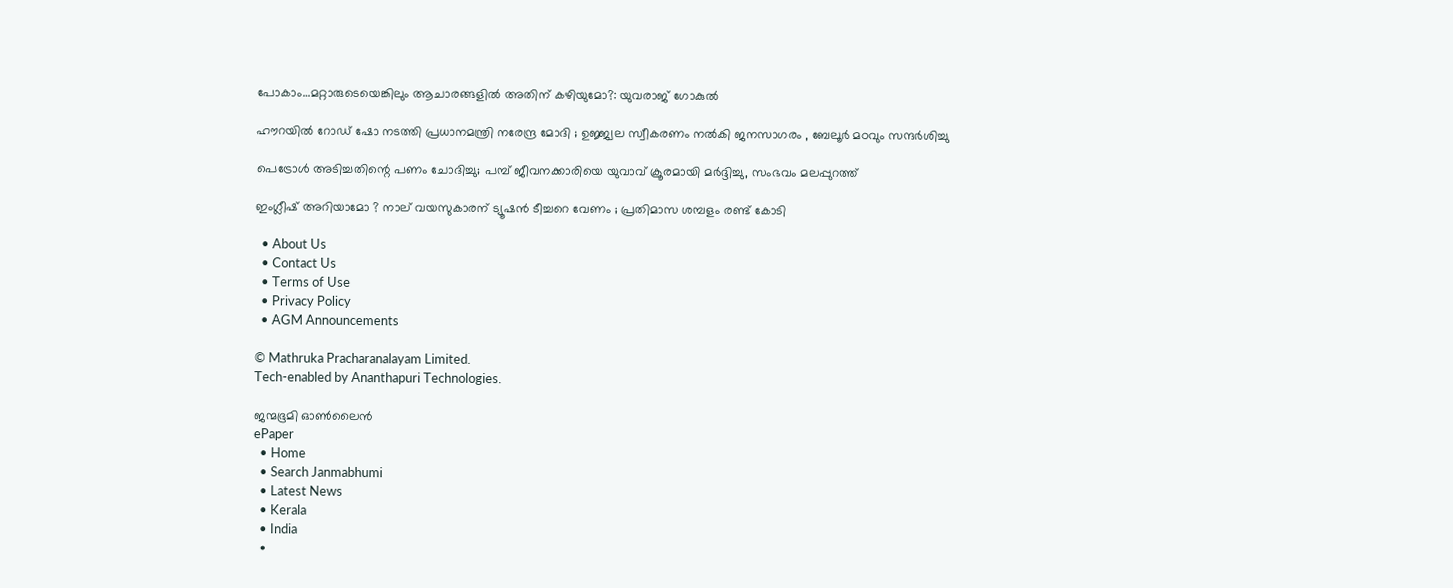പോകാം…മറ്റാരുടെയെങ്കിലും ആചാരങ്ങളില്‍ അതിന് കഴിയുമോ?: യുവരാജ് ഗോകുല്‍

ഹൗറയിൽ റോഡ് ഷോ നടത്തി പ്രധാനമന്ത്രി നരേന്ദ്ര മോദി ; ഉജ്ജ്വല സ്വീകരണം നൽകി ജനസാഗരം , ബേലൂർ മഠവും സന്ദർശിച്ചു

പെട്രോള്‍ അടിച്ചതിന്റെ പണം ചോദിച്ചു; പമ്പ് ജീവനക്കാരിയെ യുവാവ് ക്രൂരമായി മര്‍ദ്ദിച്ചു, സംഭവം മലപ്പുറത്ത്

ഇംഗ്ലീഷ് അറിയാമോ ? നാല് വയസുകാരന് ട്യൂഷൻ ടീച്ചറെ വേണം ; പ്രതിമാസ ശമ്പളം രണ്ട് കോടി

  • About Us
  • Contact Us
  • Terms of Use
  • Privacy Policy
  • AGM Announcements

© Mathruka Pracharanalayam Limited.
Tech-enabled by Ananthapuri Technologies.

ജന്മഭൂമി ഓണ്‍ലൈന്‍
ePaper
  • Home
  • Search Janmabhumi
  • Latest News
  • Kerala
  • India
  •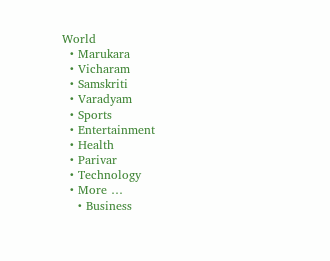World
  • Marukara
  • Vicharam
  • Samskriti
  • Varadyam
  • Sports
  • Entertainment
  • Health
  • Parivar
  • Technology
  • More …
    • Business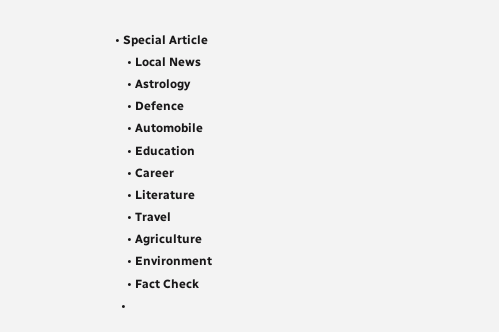• Special Article
    • Local News
    • Astrology
    • Defence
    • Automobile
    • Education
    • Career
    • Literature
    • Travel
    • Agriculture
    • Environment
    • Fact Check
  •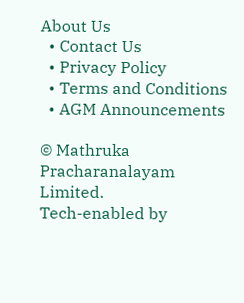About Us
  • Contact Us
  • Privacy Policy
  • Terms and Conditions
  • AGM Announcements

© Mathruka Pracharanalayam Limited.
Tech-enabled by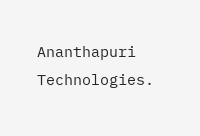Ananthapuri Technologies.